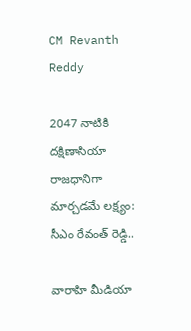CM Revanth Reddy

2047 నాటికి దక్షిణాసియా రాజధానిగా మార్చడమే లక్ష్యం: సీఎం రేవంత్ రెడ్డి..

వారాహి మీడియా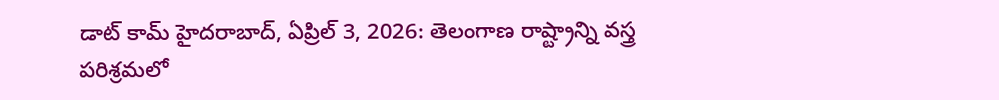డాట్ కామ్ హైదరాబాద్, ఏప్రిల్ 3, 2026: తెలంగాణ రాష్ట్రాన్ని వస్త్ర పరిశ్రమలో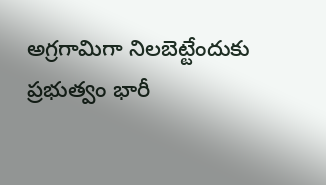అగ్రగామిగా నిలబెట్టేందుకు ప్రభుత్వం భారీ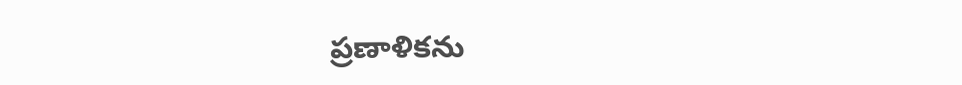ప్రణాళికను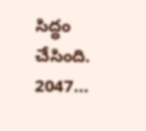సిద్ధం చేసింది. 2047...